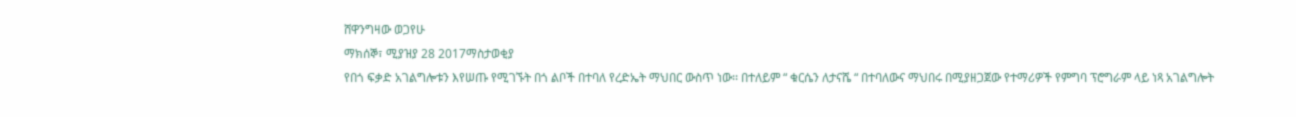ሸዋንግዛው ወጋየሁ
ማክሰኞ፣ ሚያዝያ 28 2017ማስታወቂያ
የበጎ ፍቃድ አገልግሎቱን እየሠጡ የሚገኙት በጎ ልቦች በተባለ የረድኤት ማህበር ውስጥ ነው፡፡ በተለይም “ ቁርሴን ለታናሼ “ በተባለውና ማህበሩ በሚያዘጋጀው የተማሪዎች የምግባ ፕሮግራም ላይ ነጻ አገልግሎት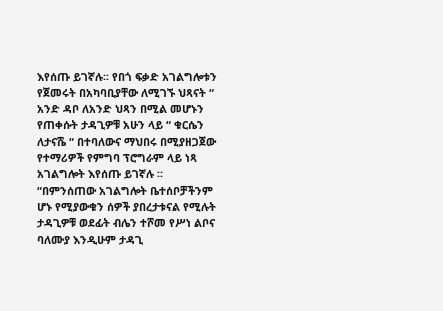እየሰጡ ይገኛሉ፡፡ የበጎ ፍቃድ አገልግሎቱን የጀመሩት በአካባቢያቸው ለሚገኙ ህጻናት “ አንድ ዳቦ ለአንድ ህጻን በሚል መሆኑን የጠቀሱት ታዳጊዎቹ አሁን ላይ “ ቁርሴን ለታናሼ “ በተባለውና ማህበሩ በሚያዘጋጀው የተማሪዎች የምግባ ፕሮግራም ላይ ነጻ አገልግሎት እየሰጡ ይገኛሉ ፡፡
“በምንሰጠው አገልግሎት ቤተሰቦቻችንም ሆኑ የሚያውቁን ሰዎች ያበረታቱናል የሚሉት ታዳጊዎቹ ወደፊት ብሌን ተሾመ የሥነ ልቦና ባለሙያ እንዲሁም ታዳጊ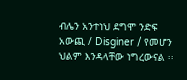ብሌን አንተነህ ደግሞ ንድፍ አውጪ / Disginer / የመሆን ህልም እንዳላቸው ነግረውናል ፡፡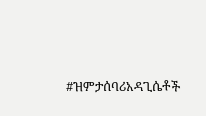#ዝምታሰባሪአዳጊሴቶች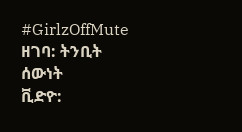#GirlzOffMute
ዘገባ: ትንቢት ሰውነት
ቪድዮ: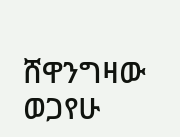ሸዋንግዛው ወጋየሁ